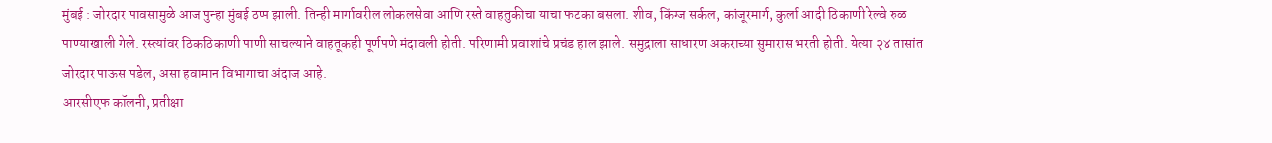मुंबई : जोरदार पावसामुळे आज पुन्हा मुंबई ठप्प झाली. तिन्ही मार्गावरील लोकलसेवा आणि रस्ते वाहतुकीचा याचा फटका बसला. शीव, किंग्ज सर्कल, कांजूरमार्ग, कुर्ला आदी ठिकाणी रेल्वे रुळ पाण्याखाली गेले. रस्त्यांवर ठिकठिकाणी पाणी साचल्याने वाहतूकही पूर्णपणे मंदावली होती. परिणामी प्रवाशांचे प्रचंड हाल झाले. समुद्राला साधारण अकराच्या सुमारास भरती होती. येत्या २४ तासांत जोरदार पाऊस पडेल, असा हवामान विभागाचा अंदाज आहे.
आरसीएफ कॉलनी, प्रतीक्षा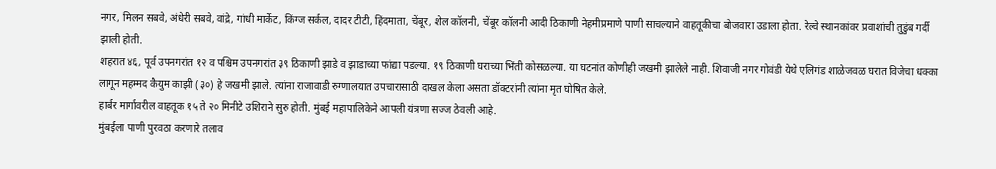नगर, मिलन सबवे, अंधेरी सबवे, वांद्रे, गांधी मार्केट, किंग्ज सर्कल, दादर टीटी, हिंदमाता, चेंबूर, शेल कॉलनी, चेंबूर कॉलनी आदी ठिकाणी नेहमीप्रमाणे पाणी साचल्याने वाहतूकीचा बोजवारा उडाला होता. रेल्वे स्थानकांवर प्रवाशांची तुडुंब गर्दी झाली होती.
शहरात ४६, पूर्व उपनगरांत १२ व पश्चिम उपनगरांत ३९ ठिकाणी झाडे व झाडाच्या फांद्या पडल्या. १९ ठिकाणी घराच्या भिंती कोसळल्या. या घटनांत कोणीही जखमी झालेले नाही. शिवाजी नगर गोवंडी येथे एलिगंड शाळेजवळ घरात विजेचा धक्का लागून महम्मद कैयुम काझी (३०) हे जखमी झाले. त्यांना राजावाडी रुग्णालयात उपचारासाठी दाखल केला असता डॉक्टरांनी त्यांना मृत घोषित केले.
हार्बर मार्गावरील वाहतूक १५ ते २० मिनीटे उशिराने सुरु होती. मुंबई महापालिकेने आपली यंत्रणा सज्ज ठेवली आहे.
मुंबईला पाणी पुरवठा करणारे तलाव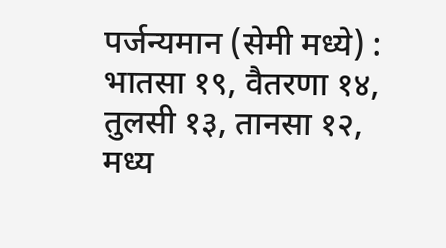पर्जन्यमान (सेमी मध्ये) : भातसा १९, वैतरणा १४, तुलसी १३, तानसा १२, मध्य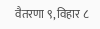वैतरणा ९, विहार ८